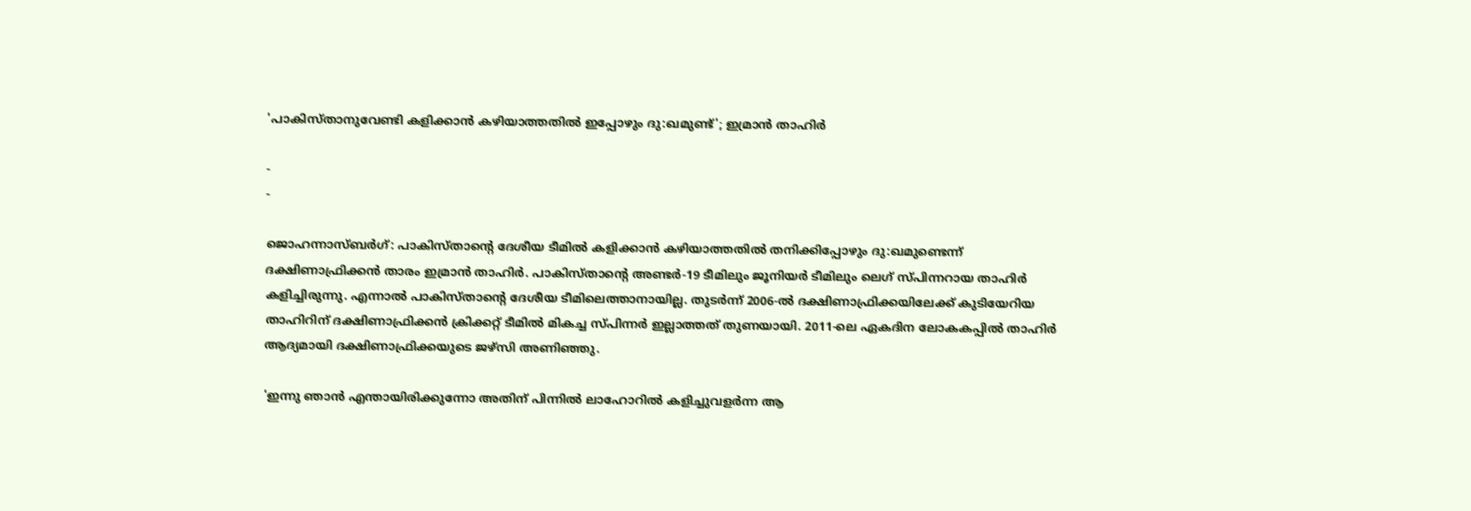'പാകിസ്താനുവേണ്ടി കളിക്കാന്‍ കഴിയാത്തതില്‍ ഇപ്പോഴും ദു:ഖമുണ്ട്‌'; ഇമ്രാന്‍ താഹിര്‍

-
-

ജൊഹന്നാസ്ബർഗ്: പാകിസ്താന്റെ ദേശീയ ടീമിൽ കളിക്കാൻ കഴിയാത്തതിൽ തനിക്കിപ്പോഴും ദു:ഖമുണ്ടെന്ന് ദക്ഷിണാഫ്രിക്കൻ താരം ഇമ്രാൻ താഹിർ. പാകിസ്താന്റെ അണ്ടർ-19 ടീമിലും ജൂനിയർ ടീമിലും ലെഗ് സ്പിന്നറായ താഹിർ കളിച്ചിരുന്നു. എന്നാൽ പാകിസ്താന്റെ ദേശീയ ടീമിലെത്താനായില്ല. തുടർന്ന് 2006-ൽ ദക്ഷിണാഫ്രിക്കയിലേക്ക് കുടിയേറിയ താഹിറിന് ദക്ഷിണാഫ്രിക്കൻ ക്രിക്കറ്റ് ടീമിൽ മികച്ച സ്പിന്നർ ഇല്ലാത്തത് തുണയായി. 2011-ലെ ഏകദിന ലോകകപ്പിൽ താഹിർ ആദ്യമായി ദക്ഷിണാഫ്രിക്കയുടെ ജഴ്സി അണിഞ്ഞു.

'ഇന്നു ഞാൻ എന്തായിരിക്കുന്നോ അതിന് പിന്നിൽ ലാഹോറിൽ കളിച്ചുവളർന്ന ആ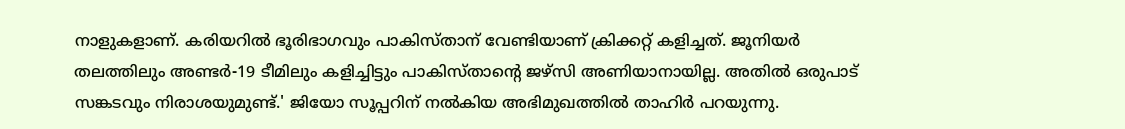നാളുകളാണ്. കരിയറിൽ ഭൂരിഭാഗവും പാകിസ്താന് വേണ്ടിയാണ് ക്രിക്കറ്റ് കളിച്ചത്. ജൂനിയർ തലത്തിലും അണ്ടർ-19 ടീമിലും കളിച്ചിട്ടും പാകിസ്താന്റെ ജഴ്സി അണിയാനായില്ല. അതിൽ ഒരുപാട് സങ്കടവും നിരാശയുമുണ്ട്.' ജിയോ സൂപ്പറിന് നൽകിയ അഭിമുഖത്തിൽ താഹിർ പറയുന്നു.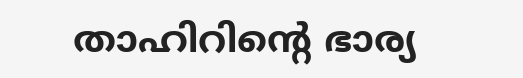താഹിറിന്റെ ഭാര്യ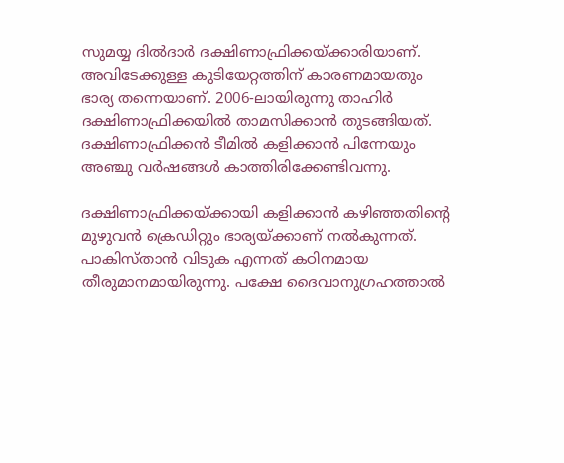സുമയ്യ ദിൽദാർ ദക്ഷിണാഫ്രിക്കയ്ക്കാരിയാണ്. അവിടേക്കുള്ള കുടിയേറ്റത്തിന് കാരണമായതും ഭാര്യ തന്നെയാണ്. 2006-ലായിരുന്നു താഹിർ ദക്ഷിണാഫ്രിക്കയിൽ താമസിക്കാൻ തുടങ്ങിയത്. ദക്ഷിണാഫ്രിക്കൻ ടീമിൽ കളിക്കാൻ പിന്നേയും അഞ്ചു വർഷങ്ങൾ കാത്തിരിക്കേണ്ടിവന്നു.

ദക്ഷിണാഫ്രിക്കയ്ക്കായി കളിക്കാൻ കഴിഞ്ഞതിന്റെ മുഴുവൻ ക്രെഡിറ്റും ഭാര്യയ്ക്കാണ് നൽകുന്നത്. പാകിസ്താൻ വിടുക എന്നത് കഠിനമായ തീരുമാനമായിരുന്നു. പക്ഷേ ദൈവാനുഗ്രഹത്താൽ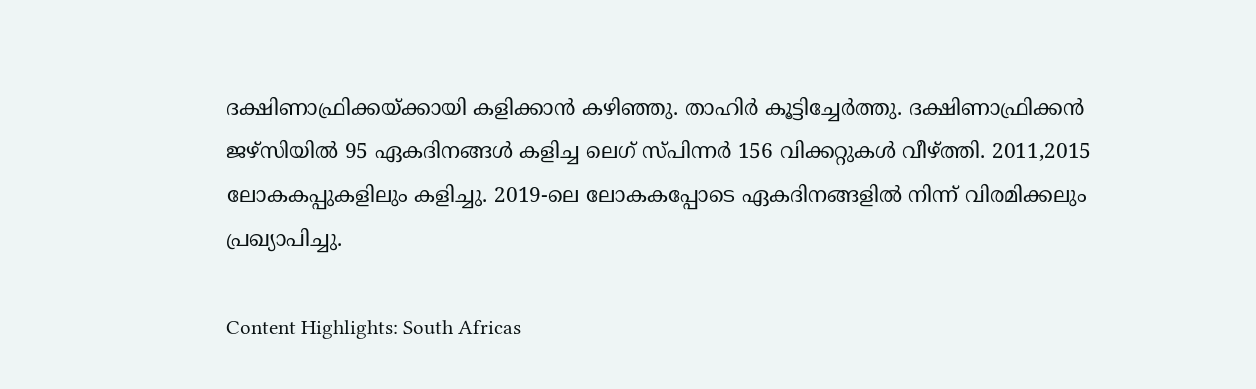ദക്ഷിണാഫ്രിക്കയ്ക്കായി കളിക്കാൻ കഴിഞ്ഞു. താഹിർ കൂട്ടിച്ചേർത്തു. ദക്ഷിണാഫ്രിക്കൻ ജഴ്സിയിൽ 95 ഏകദിനങ്ങൾ കളിച്ച ലെഗ് സ്പിന്നർ 156 വിക്കറ്റുകൾ വീഴ്ത്തി. 2011,2015 ലോകകപ്പുകളിലും കളിച്ചു. 2019-ലെ ലോകകപ്പോടെ ഏകദിനങ്ങളിൽ നിന്ന് വിരമിക്കലും പ്രഖ്യാപിച്ചു.

Content Highlights: South Africas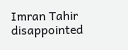Imran Tahir disappointed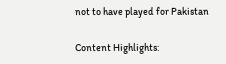not to have played for Pakistan

Content Highlights: